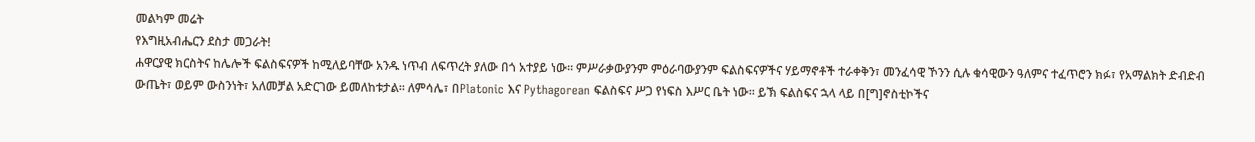መልካም መሬት
የእግዚአብሔርን ደስታ መጋራት!
ሐዋርያዊ ክርስትና ከሌሎች ፍልስፍናዎች ከሚለይባቸው አንዱ ነጥብ ለፍጥረት ያለው በጎ አተያይ ነው። ምሥራቃውያንም ምዕራባውያንም ፍልስፍናዎችና ሃይማኖቶች ተራቀቅን፣ መንፈሳዊ ኾንን ሲሉ ቁሳዊውን ዓለምና ተፈጥሮን ክፉ፣ የአማልክት ድብድብ ውጤት፣ ወይም ውስንነት፣ አለመቻል አድርገው ይመለከቱታል። ለምሳሌ፣ በPlatonic እና Pythagorean ፍልስፍና ሥጋ የነፍስ እሥር ቤት ነው። ይኽ ፍልስፍና ኋላ ላይ በ[ግ]ኖስቲኮችና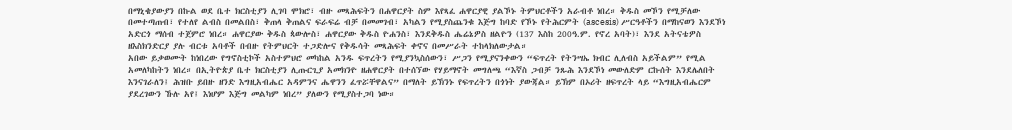በማኒቄያውያን በኩል ወደ ቤተ ክርስቲያን ሊገባ ሞክሮ፣ ብዙ መጻሕፍትን በሐዋርያት ስም እየጻፈ ሐዋርያዊ ያልኾኑ ትምህርቶችን አራብቶ ነበረ። ቅዱስ መኾን የሚቻለው በመተጣጠብ፣ የተለየ ልብስ በመልበስ፣ ቅጠላ ቅጠልና ፍራፍሬ ብቻ በመመገብ፣ አካልን የሚያስጨንቁ እጅግ ከባድ የኾኑ የትሕርምት (ascesis) ሥርዓቶችን በማከናወን እንደኾነ አድርጎ ማሰብ ተጀምሮ ነበረ። ሐዋርያው ቅዱስ ጳውሎስ፣ ሐዋርያው ቅዱስ ዮሐንስ፣ እንደቅዱስ ሔሬኔዎስ ዘልዮን (137 እስከ 200ዓ.ም. የኖረ አባት)፣ እንደ አትናቴዎስ ዘእስክንድርያ ያሉ ብርቱ አባቶች በብዙ የትምህርት ተጋድሎና የቅዱሳት መጻሕፍት ቀኖና በመሥራት ተከላክለውታል።
አበው ይቃወሙት ከነበረው የግኖስቲኮች አስተምህሮ መካከል አንዱ ፍጥረትን የሚያንኳስሰውን፣ ሥጋን የሚያናንቀውን “ፍጥረት የትንሣኤ ክብር ሊለብስ አይችልም” የሚል አመለካከትን ነበረ። በኢትዮጵያ ቤተ ክርስቲያን ሊጡርጊያ አመክንዮ ዘሐዋርያት በተሰኘው የሃይማኖት መግለጫ “እኛስ ጋብቻ ንጹሕ እንደኾነ መውለድም ርኩሰት እንደሌለበት እንናገራለን፤ ሕዝቡ ይበዙ ዘንድ እግዚአብሔር አዳምንና ሔዋንን ፈጥሯቸዋልና” በማለት ይኽንኑ የፍጥረትን በጎነት ያውጃል። ይኽም በኦሪት ዘፍጥረት ላይ “እግዚአብሔርም ያደረገውን ኹሉ አየ፤ እነሆም እጅግ መልካም ነበረ” ያለውን የሚያስተጋባ ነው።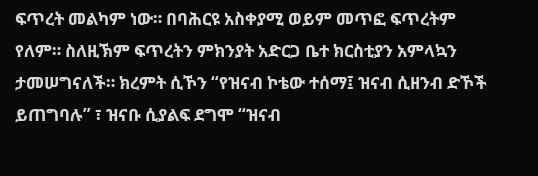ፍጥረት መልካም ነው። በባሕርዩ አስቀያሚ ወይም መጥፎ ፍጥረትም የለም። ስለዚኽም ፍጥረትን ምክንያት አድርጋ ቤተ ክርስቲያን አምላኳን ታመሠግናለች። ክረምት ሲኾን “የዝናብ ኮቴው ተሰማ፤ ዝናብ ሲዘንብ ድኾች ይጠግባሉ” ፣ ዝናቡ ሲያልፍ ደግሞ “ዝናብ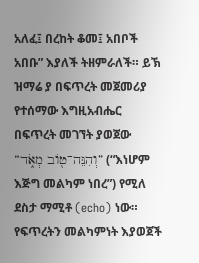አለፈ፤ በረከት ቆመ፤ አበቦች አበቡ” እያለች ትዘምራለች። ይኽ ዝማሬ ያ በፍጥረት መጀመሪያ የተሰማው እግዚአብሔር በፍጥረት መገኘት ያወጀው “וְהִנֵּה־ט֖וֹב מְאֹ֑ד” (“እነሆም እጅግ መልካም ነበረ”) የሚለ ደስታ ማሚቶ (echo) ነው። የፍጥረትን መልካምነት እያወጀች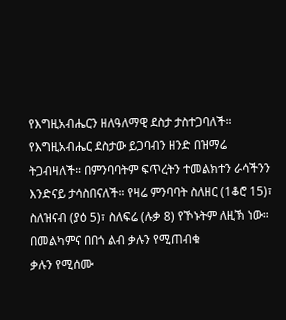የእግዚአብሔርን ዘለዓለማዊ ደስታ ታስተጋባለች። የእግዚአብሔር ደስታው ይጋባብን ዘንድ በዝማሬ ትጋብዛለች። በምንባባትም ፍጥረትን ተመልክተን ራሳችንን እንድናይ ታሳስበናለች። የዛሬ ምንባባት ስለዘር (1ቆሮ 15)፣ ስለዝናብ (ያዕ 5)፣ ስለፍሬ (ሉቃ 8) የኾኑትም ለዚኽ ነው።
በመልካምና በበጎ ልብ ቃሉን የሚጠብቁ
ቃሉን የሚሰሙ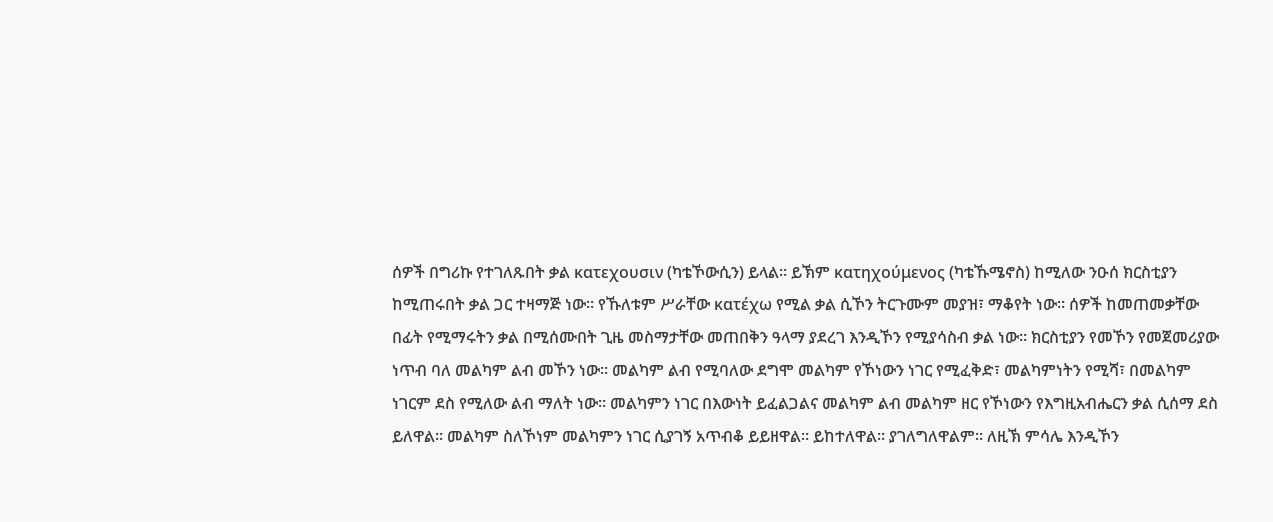ሰዎች በግሪኩ የተገለጹበት ቃል κατεχουσιν (ካቴኾውሲን) ይላል። ይኽም κατηχούμενος (ካቴኹሜኖስ) ከሚለው ንዑሰ ክርስቲያን ከሚጠሩበት ቃል ጋር ተዛማጅ ነው። የኹለቱም ሥራቸው κατέχω የሚል ቃል ሲኾን ትርጉሙም መያዝ፣ ማቆየት ነው። ሰዎች ከመጠመቃቸው በፊት የሚማሩትን ቃል በሚሰሙበት ጊዜ መስማታቸው መጠበቅን ዓላማ ያደረገ እንዲኾን የሚያሳስብ ቃል ነው። ክርስቲያን የመኾን የመጀመሪያው ነጥብ ባለ መልካም ልብ መኾን ነው። መልካም ልብ የሚባለው ደግሞ መልካም የኾነውን ነገር የሚፈቅድ፣ መልካምነትን የሚሻ፣ በመልካም ነገርም ደስ የሚለው ልብ ማለት ነው። መልካምን ነገር በእውነት ይፈልጋልና መልካም ልብ መልካም ዘር የኾነውን የእግዚአብሔርን ቃል ሲሰማ ደስ ይለዋል። መልካም ስለኾነም መልካምን ነገር ሲያገኝ አጥብቆ ይይዘዋል። ይከተለዋል። ያገለግለዋልም። ለዚኽ ምሳሌ እንዲኾን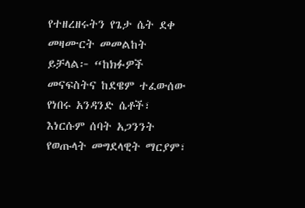የተዘረዘሩትን የጌታ ሴት ደቀ መዛሙርት መመልከት ይቻላል፦ “ከክፉዎች መናፍስትና ከደዌም ተፈውሰው የነበሩ አንዳንድ ሴቶች፣ እነርሱም ሰባት አጋንንት የወጡላት መግደላዊት ማርያም፣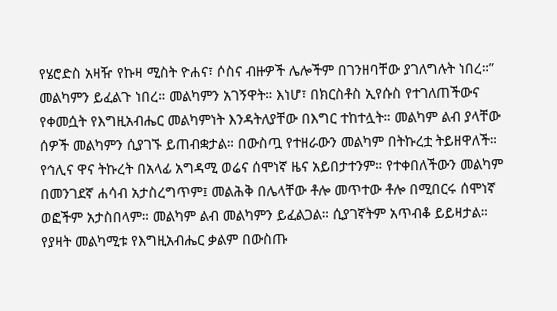የሄሮድስ አዛዥ የኩዛ ሚስት ዮሐና፣ ሶስና ብዙዎች ሌሎችም በገንዘባቸው ያገለግሉት ነበረ።” መልካምን ይፈልጉ ነበረ። መልካምን አገኝዋት። እነሆ፣ በክርስቶስ ኢየሱስ የተገለጠችውና የቀመሷት የእግዚአብሔር መልካምነት እንዳትለያቸው በእግር ተከተሏት። መልካም ልብ ያላቸው ሰዎች መልካምን ሲያገኙ ይጠብቋታል። በውስጧ የተዘራውን መልካም በትኩረቷ ትይዘዋለች። የኅሊና ዋና ትኩረት በአላፊ አግዳሚ ወሬና ሰሞነኛ ዜና አይበታተንም። የተቀበለችውን መልካም በመንገደኛ ሐሳብ አታስረግጥም፤ መልሕቅ በሌላቸው ቶሎ መጥተው ቶሎ በሚበርሩ ሰሞነኛ ወፎችም አታስበላም። መልካም ልብ መልካምን ይፈልጋል። ሲያገኛትም አጥብቆ ይይዛታል። የያዛት መልካሚቱ የእግዚአብሔር ቃልም በውስጡ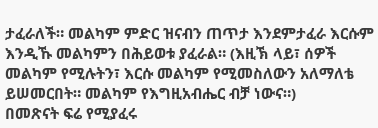ታፈራለች። መልካም ምድር ዝናብን ጠጥታ እንደምታፈራ እርሱም እንዲኹ መልካምን በሕይወቱ ያፈራል። (እዚኽ ላይ፣ ሰዎች መልካም የሚሉትን፣ እርሱ መልካም የሚመስለውን አለማለቴ ይሠመርበት። መልካም የእግዚአብሔር ብቻ ነውና።)
በመጽናት ፍሬ የሚያፈሩ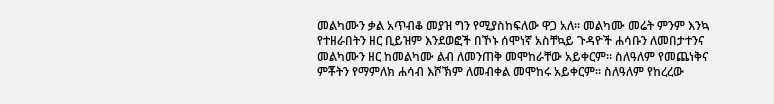መልካሙን ቃል አጥብቆ መያዝ ግን የሚያስከፍለው ዋጋ አለ። መልካሙ መሬት ምንም እንኳ የተዘራበትን ዘር ቢይዝም እንደወፎች በኾኑ ሰሞነኛ አስቸኳይ ጉዳዮች ሐሳቡን ለመበታተንና መልካሙን ዘር ከመልካሙ ልብ ለመንጠቅ መሞከራቸው አይቀርም። ስለዓለም የመጨነቅና ምቾትን የማምለክ ሐሳብ እሾኽም ለመብቀል መሞከሩ አይቀርም። ስለዓለም የከረረው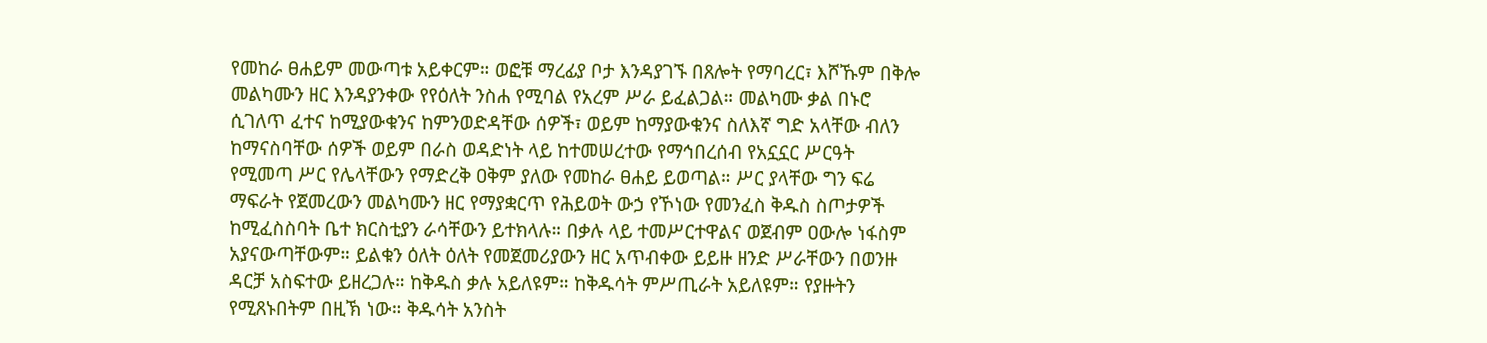የመከራ ፀሐይም መውጣቱ አይቀርም። ወፎቹ ማረፊያ ቦታ እንዳያገኙ በጸሎት የማባረር፣ እሾኹም በቅሎ መልካሙን ዘር እንዳያንቀው የየዕለት ንስሐ የሚባል የአረም ሥራ ይፈልጋል። መልካሙ ቃል በኑሮ ሲገለጥ ፈተና ከሚያውቁንና ከምንወድዳቸው ሰዎች፣ ወይም ከማያውቁንና ስለእኛ ግድ አላቸው ብለን ከማናስባቸው ሰዎች ወይም በራስ ወዳድነት ላይ ከተመሠረተው የማኅበረሰብ የአኗኗር ሥርዓት የሚመጣ ሥር የሌላቸውን የማድረቅ ዐቅም ያለው የመከራ ፀሐይ ይወጣል። ሥር ያላቸው ግን ፍሬ ማፍራት የጀመረውን መልካሙን ዘር የማያቋርጥ የሕይወት ውኃ የኾነው የመንፈስ ቅዱስ ስጦታዎች ከሚፈስስባት ቤተ ክርስቲያን ራሳቸውን ይተክላሉ። በቃሉ ላይ ተመሥርተዋልና ወጀብም ዐውሎ ነፋስም አያናውጣቸውም። ይልቁን ዕለት ዕለት የመጀመሪያውን ዘር አጥብቀው ይይዙ ዘንድ ሥራቸውን በወንዙ ዳርቻ አስፍተው ይዘረጋሉ። ከቅዱስ ቃሉ አይለዩም። ከቅዱሳት ምሥጢራት አይለዩም። የያዙትን የሚጸኑበትም በዚኽ ነው። ቅዱሳት አንስት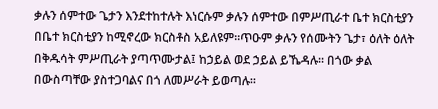ቃሉን ሰምተው ጌታን እንደተከተሉት እነርሱም ቃሉን ሰምተው በምሥጢራተ ቤተ ክርስቲያን በቤተ ክርስቲያን ከሚኖረው ክርስቶስ አይለዩም።ጥዑም ቃሉን የሰሙትን ጌታ፣ ዕለት ዕለት በቅዱሳት ምሥጢራት ያጣጥሙታል፤ ከኃይል ወደ ኃይል ይኼዳሉ። በጎው ቃል በውስጣቸው ያስተጋባልና በጎ ለመሥራት ይወጣሉ።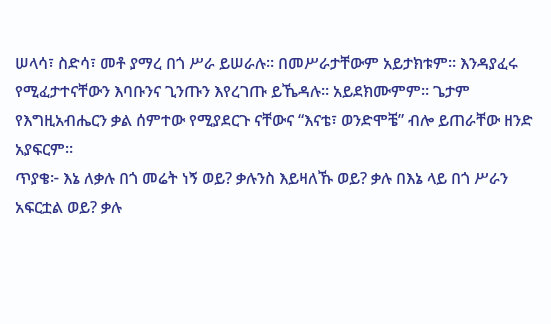ሠላሳ፣ ስድሳ፣ መቶ ያማረ በጎ ሥራ ይሠራሉ። በመሥራታቸውም አይታክቱም። እንዳያፈሩ የሚፈታተናቸውን እባቡንና ጊንጡን እየረገጡ ይኼዳሉ። አይደክሙምም። ጌታም የእግዚአብሔርን ቃል ሰምተው የሚያደርጉ ናቸውና “እናቴ፣ ወንድሞቼ” ብሎ ይጠራቸው ዘንድ አያፍርም።
ጥያቄ፦ እኔ ለቃሉ በጎ መሬት ነኝ ወይ? ቃሉንስ እይዛለኹ ወይ? ቃሉ በእኔ ላይ በጎ ሥራን አፍርቷል ወይ? ቃሉ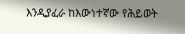እንዲያፈራ ከእውነተኛው የሕይወት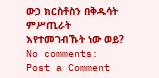ውኃ ክርስቶስን በቅዱሳት ምሥጢራት እየተመገብኹት ነው ወይ?
No comments:
Post a Comment